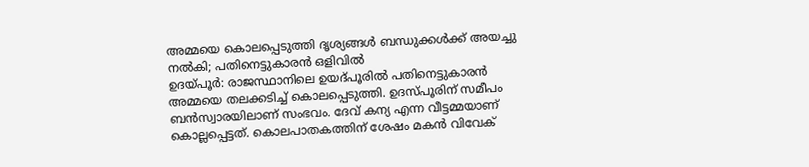അമ്മയെ കൊലപ്പെടുത്തി ദൃശ്യങ്ങൾ ബന്ധുക്കൾക്ക് അയച്ചു നൽകി; പതിനെട്ടുകാരൻ ഒളിവിൽ
ഉദയ്പൂർ: രാജസ്ഥാനിലെ ഉയദ്പൂരിൽ പതിനെട്ടുകാരൻ അമ്മയെ തലക്കടിച്ച് കൊലപ്പെടുത്തി. ഉദസ്പൂരിന് സമീപം ബൻസ്വാരയിലാണ് സംഭവം. ദേവ് കന്യ എന്ന വീട്ടമ്മയാണ് കൊല്ലപ്പെട്ടത്. കൊലപാതകത്തിന് ശേഷം മകൻ വിവേക്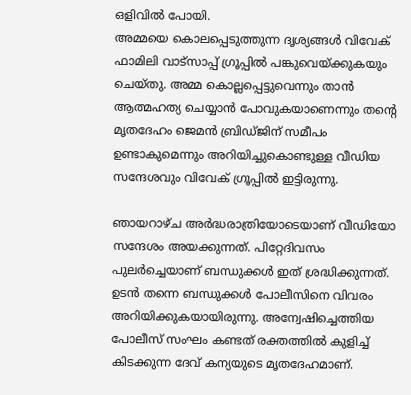ഒളിവിൽ പോയി.
അമ്മയെ കൊലപ്പെടുത്തുന്ന ദൃശ്യങ്ങൾ വിവേക് ഫാമിലി വാട്സാപ്പ് ഗ്രൂപ്പിൽ പങ്കുവെയ്ക്കുകയും ചെയ്തു. അമ്മ കൊല്ലപ്പെട്ടുവെന്നും താൻ ആത്മഹത്യ ചെയ്യാൻ പോവുകയാണെന്നും തന്റെ മൃതദേഹം ജെമൻ ബ്രിഡ്ജിന് സമീപം ഉണ്ടാകുമെന്നും അറിയിച്ചുകൊണ്ടുള്ള വീഡിയ സന്ദേശവും വിവേക് ഗ്രൂപ്പിൽ ഇട്ടിരുന്നു.

ഞായറാഴ്ച അർദ്ധരാത്രിയോടെയാണ് വീഡിയോ സന്ദേശം അയക്കുന്നത്. പിറ്റേദിവസം പുലർച്ചെയാണ് ബന്ധുക്കൾ ഇത് ശ്രദ്ധിക്കുന്നത്. ഉടൻ തന്നെ ബന്ധുക്കൾ പോലീസിനെ വിവരം അറിയിക്കുകയായിരുന്നു. അന്വേഷിച്ചെത്തിയ പോലീസ് സംഘം കണ്ടത് രക്തത്തിൽ കുളിച്ച് കിടക്കുന്ന ദേവ് കന്യയുടെ മൃതദേഹമാണ്.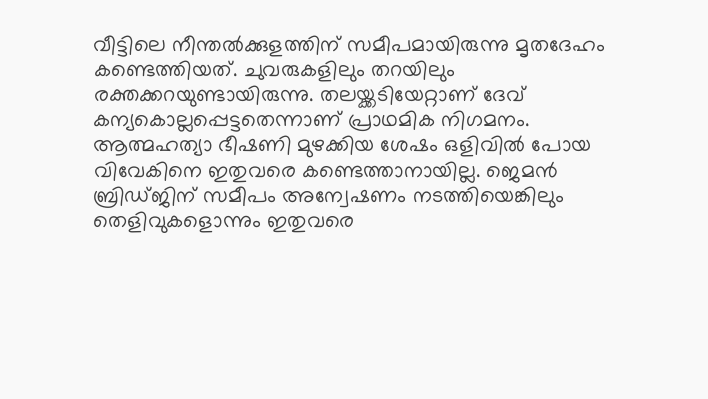വീട്ടിലെ നീന്തൽക്കുളത്തിന് സമീപമായിരുന്നു മൃതദേഹം കണ്ടെത്തിയത്. ചുവരുകളിലും തറയിലും രക്തക്കറയുണ്ടായിരുന്നു. തലയ്ക്കടിയേറ്റാണ് ദേവ് കന്യകൊല്ലപ്പെട്ടതെന്നാണ് പ്രാഥമിക നിഗമനം.
ആത്മഹത്യാ ഭീഷണി മുഴക്കിയ ശേഷം ഒളിവിൽ പോയ വിവേകിനെ ഇതുവരെ കണ്ടെത്താനായില്ല. ജെമൻ ബ്രിഡ്ജിന് സമീപം അന്വേഷണം നടത്തിയെങ്കിലും തെളിവുകളൊന്നും ഇതുവരെ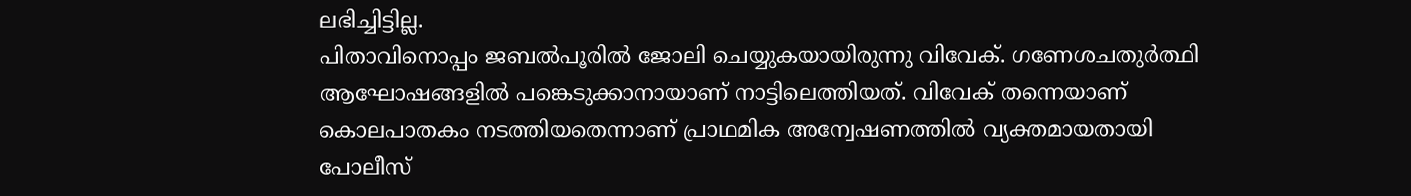ലഭിച്ചിട്ടില്ല.
പിതാവിനൊപ്പം ജബൽപൂരിൽ ജോലി ചെയ്യുകയായിരുന്നു വിവേക്. ഗണേശചതുർത്ഥി ആഘോഷങ്ങളിൽ പങ്കെടുക്കാനായാണ് നാട്ടിലെത്തിയത്. വിവേക് തന്നെയാണ് കൊലപാതകം നടത്തിയതെന്നാണ് പ്രാഥമിക അന്വേഷണത്തിൽ വ്യക്തമായതായി പോലീസ്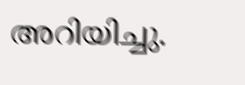അറിയിച്ചു.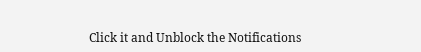Click it and Unblock the Notifications